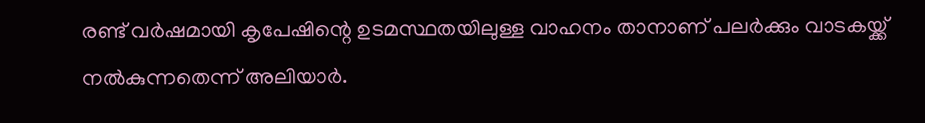രണ്ട് വർഷമായി കൃപേഷിന്റെ ഉടമസ്ഥതയിലുള്ള വാഹനം താനാണ് പലർക്കും വാടകയ്ക്ക് നൽകുന്നതെന്ന് അലിയാർ.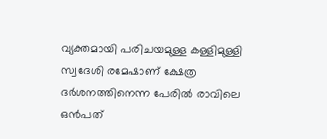വ്യക്തമായി പരിചയമുള്ള കള്ളിമുള്ളി സ്വദേശി രമേഷാണ് ക്ഷേത്ര ദർശനത്തിനെന്ന പേരിൽ രാവിലെ ഒൻപത്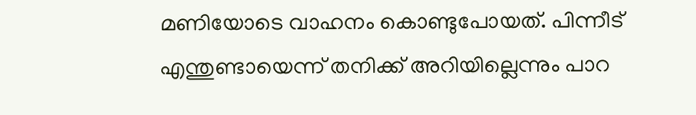മണിയോടെ വാഹനം കൊണ്ടുപോയത്. പിന്നീട് എന്തുണ്ടായെന്ന് തനിക്ക് അറിയില്ലെന്നും പാറ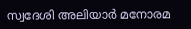സ്വദേശി അലിയാർ മനോരമ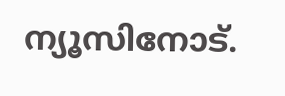ന്യൂസിനോട്.